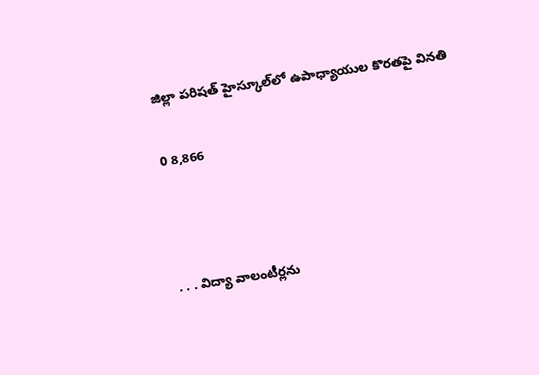జిల్లా పరిషత్ హైస్కూల్‌లో ఉపాధ్యాయుల కొరతపై వినతి

0 8,866



. . . విద్యా వాలంటీర్లను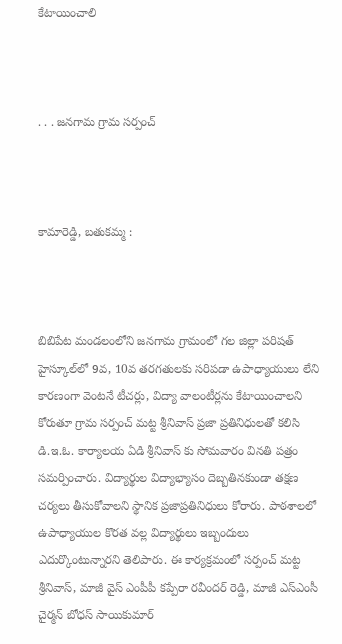కేటాయించాలి



. . . జనగామ గ్రామ సర్పంచ్



కామారెడ్డి, బతుకమ్మ :



బిబిపేట మండలంలోని జనగామ గ్రామంలో గల జిల్లా పరిషత్ హైస్కూల్‌లో 9వ, 10వ తరగతులకు సరిపడా ఉపాధ్యాయులు లేని కారణంగా వెంటనే టీచర్లు, విద్యా వాలంటీర్లను కేటాయించాలని కోరుతూ గ్రామ సర్పంచ్ మట్ట శ్రీనివాస్ ప్రజా ప్రతినిధులతో కలిసి డి.ఇ.ఓ. కార్యాలయ ఏడి శ్రీనివాస్ కు సోమవారం వినతి పత్రం సమర్పించారు. విద్యార్థుల విద్యాభ్యాసం దెబ్బతినకుండా తక్షణ చర్యలు తీసుకోవాలని స్థానిక ప్రజాప్రతినిధులు కోరారు. పాఠశాలలో ఉపాధ్యాయుల కొరత వల్ల విద్యార్థులు ఇబ్బందులు ఎదుర్కొంటున్నారని తెలిపారు. ఈ కార్యక్రమంలో సర్పంచ్ మట్ట శ్రీనివాస్, మాజీ వైస్ ఎంపీపీ కప్పేరా రవీందర్ రెడ్డి, మాజీ ఎస్‌ఎంసీ చైర్మన్ బోధస్ సాయికుమార్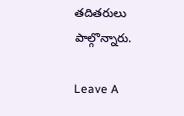తదితరులు పాల్గొన్నారు.

Leave A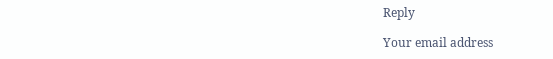Reply

Your email address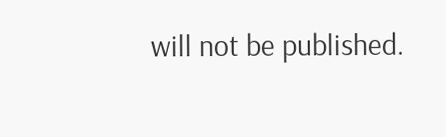will not be published.